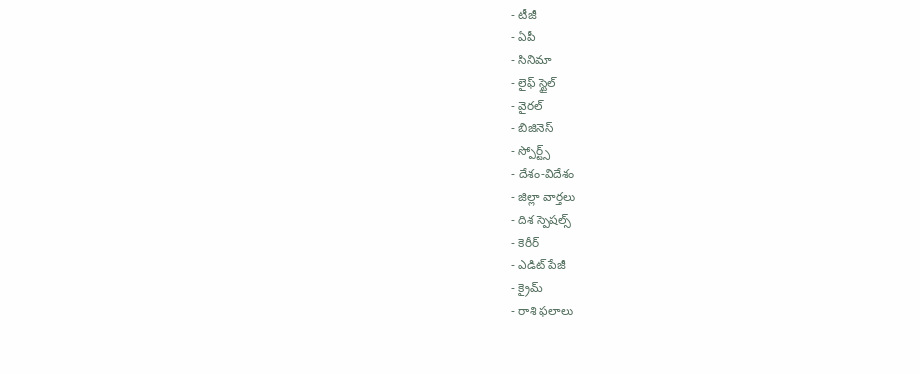- టీజీ
- ఏపీ
- సినిమా
- లైఫ్ స్టైల్
- వైరల్
- బిజినెస్
- స్పోర్ట్స్
- దేశం-విదేశం
- జిల్లా వార్తలు
- దిశ స్పెషల్స్
- కెరీర్
- ఎడిట్ పేజీ
- క్రైమ్
- రాశి ఫలాలు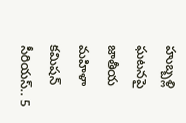హుబ్బళ్లి ఘటనపై జాతీయ మహిళా కమిషన్ సీరియస్.. 5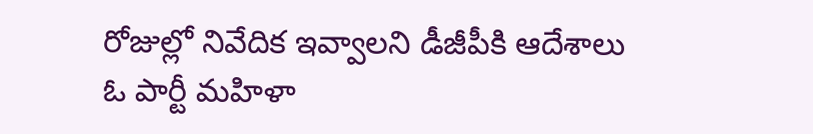రోజుల్లో నివేదిక ఇవ్వాలని డీజీపీకి ఆదేశాలు
ఓ పార్టీ మహిళా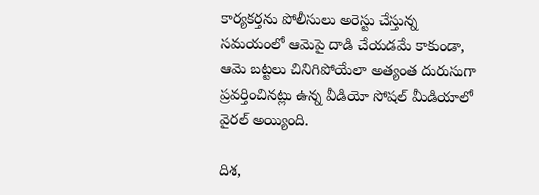కార్యకర్తను పోలీసులు అరెస్టు చేస్తున్న సమయంలో ఆమెపై దాడి చేయడమే కాకుండా, ఆమె బట్టలు చినిగిపోయేలా అత్యంత దురుసుగా ప్రవర్తించినట్లు ఉన్న వీడియో సోషల్ మీడియాలో వైరల్ అయ్యింది.

దిశ,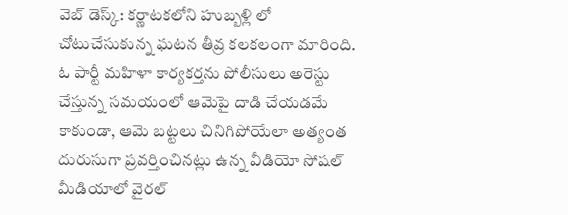వెబ్ డెస్క్: కర్ణాటకలోని హుబ్బళ్లి లో చోటుచేసుకున్న ఘటన తీవ్ర కలకలంగా మారింది. ఓ పార్టీ మహిళా కార్యకర్తను పోలీసులు అరెస్టు చేస్తున్న సమయంలో ఆమెపై దాడి చేయడమే కాకుండా, ఆమె బట్టలు చినిగిపోయేలా అత్యంత దురుసుగా ప్రవర్తించినట్లు ఉన్న వీడియో సోషల్ మీడియాలో వైరల్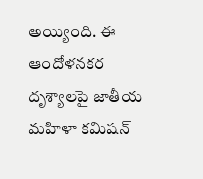అయ్యింది. ఈ ఆందోళనకర దృశ్యాలపై జాతీయ మహిళా కమిషన్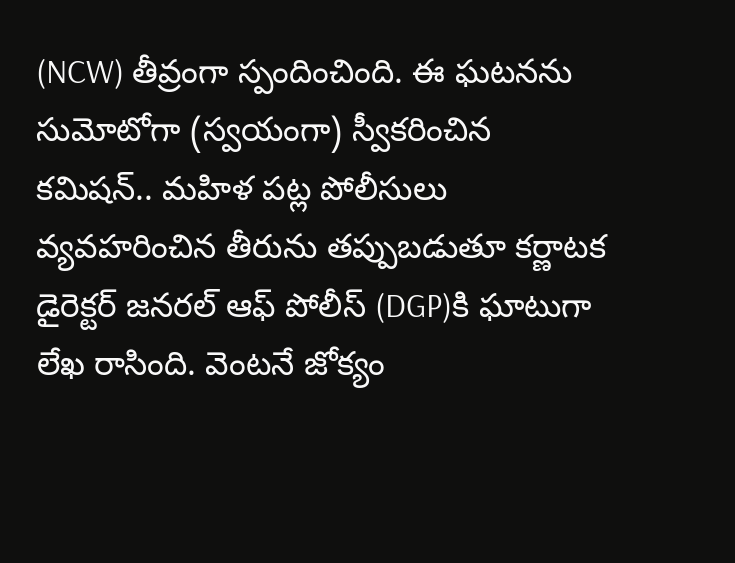(NCW) తీవ్రంగా స్పందించింది. ఈ ఘటనను సుమోటోగా (స్వయంగా) స్వీకరించిన కమిషన్.. మహిళ పట్ల పోలీసులు వ్యవహరించిన తీరును తప్పుబడుతూ కర్ణాటక డైరెక్టర్ జనరల్ ఆఫ్ పోలీస్ (DGP)కి ఘాటుగా లేఖ రాసింది. వెంటనే జోక్యం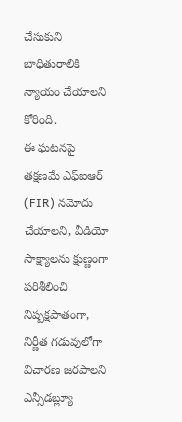చేసుకుని బాధితురాలికి న్యాయం చేయాలని కోరింది.
ఈ ఘటనపై తక్షణమే ఎఫ్ఐఆర్ (FIR) నమోదు చేయాలని, వీడియో సాక్ష్యాలను క్షుణ్ణంగా పరిశీలించి నిష్పక్షపాతంగా, నిర్ణీత గడువులోగా విచారణ జరపాలని ఎన్సీడబ్ల్యూ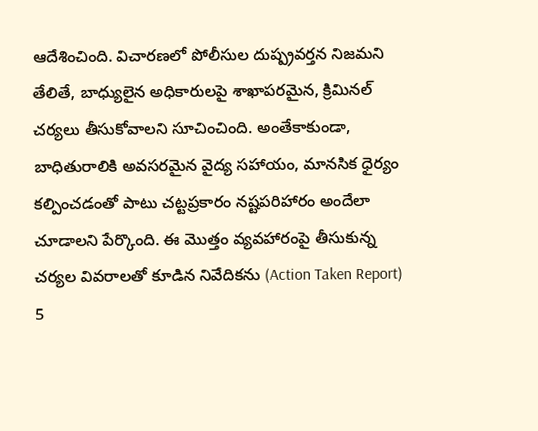ఆదేశించింది. విచారణలో పోలీసుల దుష్ప్రవర్తన నిజమని తేలితే, బాధ్యులైన అధికారులపై శాఖాపరమైన, క్రిమినల్ చర్యలు తీసుకోవాలని సూచించింది. అంతేకాకుండా, బాధితురాలికి అవసరమైన వైద్య సహాయం, మానసిక ధైర్యం కల్పించడంతో పాటు చట్టప్రకారం నష్టపరిహారం అందేలా చూడాలని పేర్కొంది. ఈ మొత్తం వ్యవహారంపై తీసుకున్న చర్యల వివరాలతో కూడిన నివేదికను (Action Taken Report) 5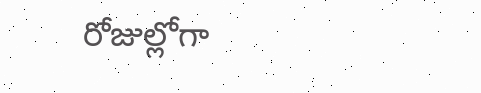రోజుల్లోగా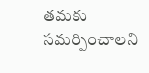తమకు సమర్పించాలని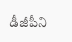డీజీపీని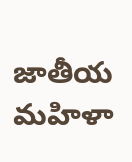జాతీయ మహిళా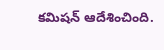కమిషన్ ఆదేశించింది.